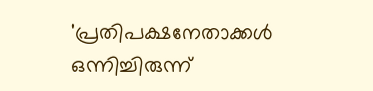'പ്രതിപക്ഷനേതാക്കൾ ഒന്നിച്ചിരുന്ന്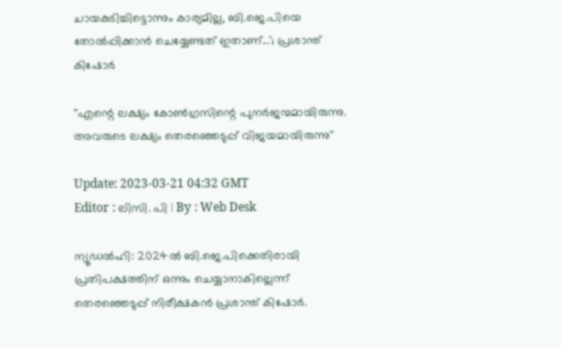ചായകുടിച്ചിട്ടൊന്നും കാര്യമില്ല, ബി.ജെ.പിയെ തോൽപ്പിക്കാൻ ചെയ്യേണ്ടത് ഇതാണ്...'; പ്രശാന്ത് കിഷോർ

''എന്റെ ലക്ഷ്യം കോൺഗ്രസിന്റെ പുനർജന്മമായിരുന്നു. അവരുടെ ലക്ഷ്യം തെരഞ്ഞെടുപ്പ് വിജയമായിരുന്നു''

Update: 2023-03-21 04:32 GMT
Editor : ലിസി. പി | By : Web Desk

ന്യൂഡൽഹി: 2024ൽ ബി.ജെ.പിക്കെതിരായി പ്രതിപക്ഷത്തിന് ഒന്നും ചെയ്യാനാകില്ലെന്ന് തെരഞ്ഞെടുപ്പ് നിരീക്ഷകൻ പ്രശാന്ത് കിഷോർ.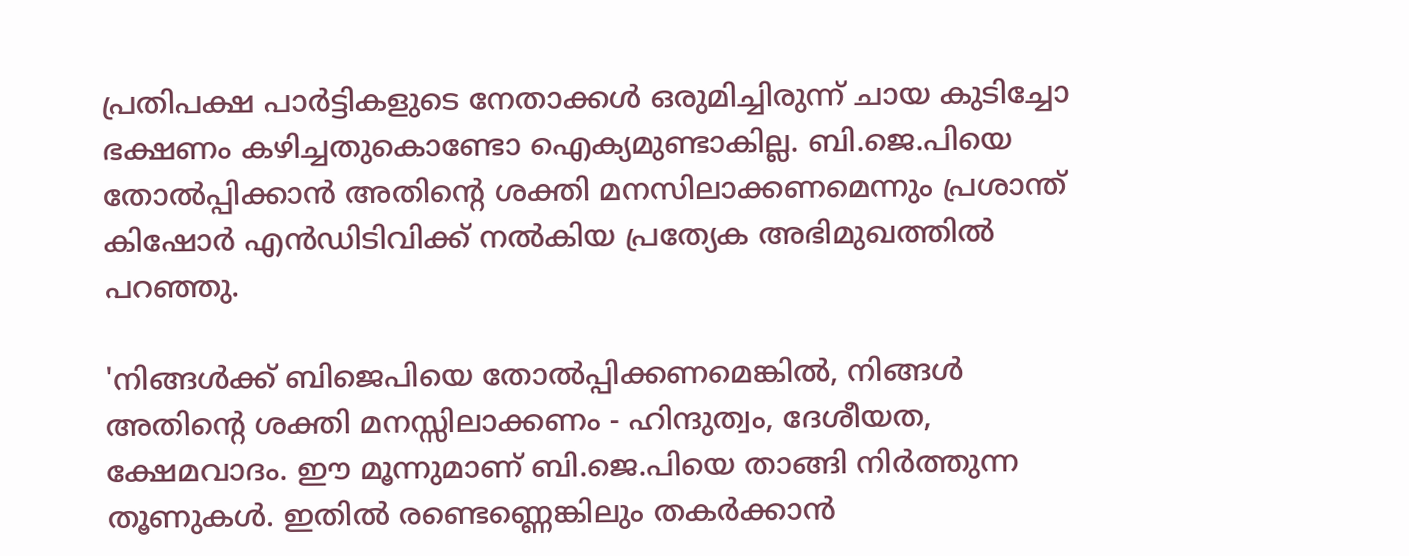പ്രതിപക്ഷ പാർട്ടികളുടെ നേതാക്കൾ ഒരുമിച്ചിരുന്ന് ചായ കുടിച്ചോ ഭക്ഷണം കഴിച്ചതുകൊണ്ടോ ഐക്യമുണ്ടാകില്ല. ബി.ജെ.പിയെ തോൽപ്പിക്കാൻ അതിന്റെ ശക്തി മനസിലാക്കണമെന്നും പ്രശാന്ത് കിഷോർ എൻഡിടിവിക്ക് നൽകിയ പ്രത്യേക അഭിമുഖത്തിൽ പറഞ്ഞു.

'നിങ്ങൾക്ക് ബിജെപിയെ തോൽപ്പിക്കണമെങ്കിൽ, നിങ്ങൾ അതിന്റെ ശക്തി മനസ്സിലാക്കണം - ഹിന്ദുത്വം, ദേശീയത, ക്ഷേമവാദം. ഈ മൂന്നുമാണ് ബി.ജെ.പിയെ താങ്ങി നിർത്തുന്ന തൂണുകൾ. ഇതിൽ രണ്ടെണ്ണെങ്കിലും തകർക്കാൻ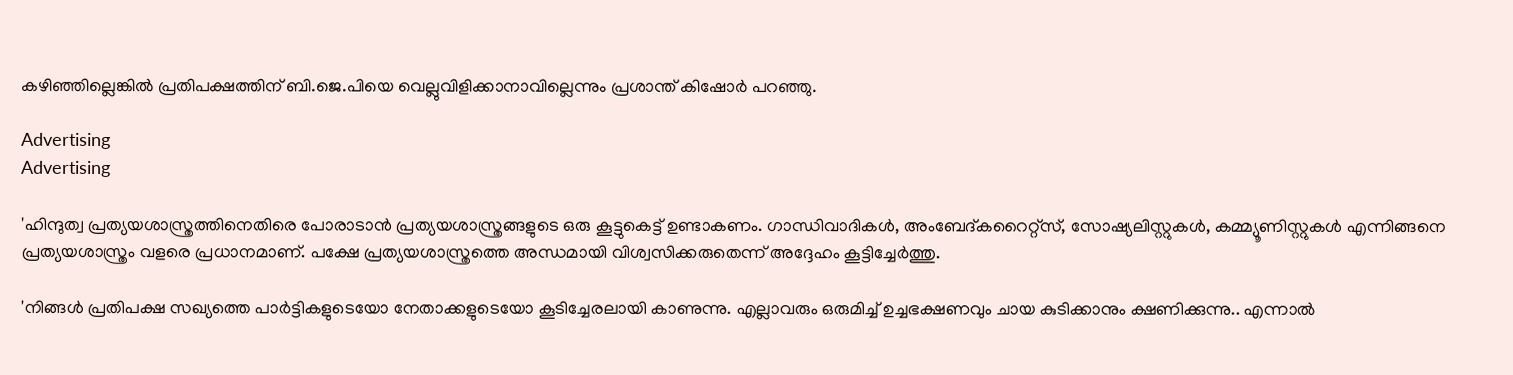കഴിഞ്ഞില്ലെങ്കിൽ പ്രതിപക്ഷത്തിന് ബി.ജെ.പിയെ വെല്ലുവിളിക്കാനാവില്ലെന്നും പ്രശാന്ത് കിഷോർ പറഞ്ഞു.

Advertising
Advertising

'ഹിന്ദുത്വ പ്രത്യയശാസ്ത്രത്തിനെതിരെ പോരാടാൻ പ്രത്യയശാസ്ത്രങ്ങളുടെ ഒരു കൂട്ടുകെട്ട് ഉണ്ടാകണം. ഗാന്ധിവാദികൾ, അംബേദ്കറൈറ്റ്‌സ്, സോഷ്യലിസ്റ്റുകൾ, കമ്മ്യൂണിസ്റ്റുകൾ എന്നിങ്ങനെ പ്രത്യയശാസ്ത്രം വളരെ പ്രധാനമാണ്. പക്ഷേ പ്രത്യയശാസ്ത്രത്തെ അന്ധമായി വിശ്വസിക്കരുതെന്ന് അദ്ദേഹം കൂട്ടിച്ചേർത്തു.

'നിങ്ങൾ പ്രതിപക്ഷ സഖ്യത്തെ പാർട്ടികളുടെയോ നേതാക്കളുടെയോ കൂടിച്ചേരലായി കാണുന്നു. എല്ലാവരും ഒരുമിച്ച് ഉച്ചഭക്ഷണവും ചായ കുടിക്കാനും ക്ഷണിക്കുന്നു.. എന്നാൽ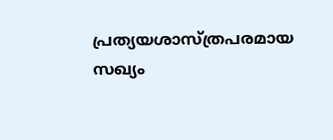പ്രത്യയശാസ്ത്രപരമായ സഖ്യം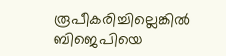രൂപീകരിച്ചില്ലെങ്കിൽ ബിജെപിയെ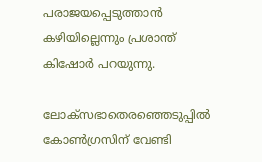പരാജയപ്പെടുത്താൻ കഴിയില്ലെന്നും പ്രശാന്ത് കിഷോർ പറയുന്നു.

ലോക്‌സഭാതെരഞ്ഞെടുപ്പിൽ കോൺഗ്രസിന് വേണ്ടി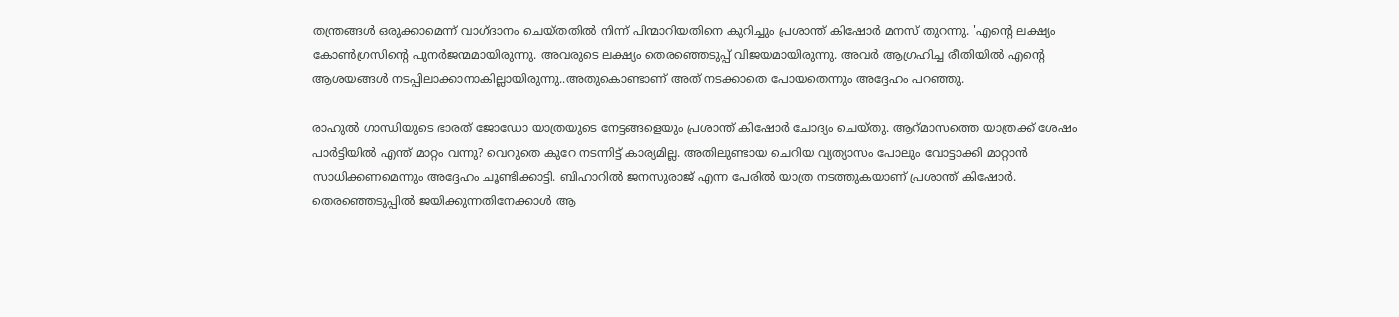തന്ത്രങ്ങൾ ഒരുക്കാമെന്ന് വാഗ്ദാനം ചെയ്തതിൽ നിന്ന് പിന്മാറിയതിനെ കുറിച്ചും പ്രശാന്ത് കിഷോർ മനസ് തുറന്നു. 'എന്റെ ലക്ഷ്യം കോൺഗ്രസിന്റെ പുനർജന്മമായിരുന്നു. അവരുടെ ലക്ഷ്യം തെരഞ്ഞെടുപ്പ് വിജയമായിരുന്നു. അവർ ആഗ്രഹിച്ച രീതിയിൽ എന്റെ ആശയങ്ങൾ നടപ്പിലാക്കാനാകില്ലായിരുന്നു..അതുകൊണ്ടാണ് അത് നടക്കാതെ പോയതെന്നും അദ്ദേഹം പറഞ്ഞു.

രാഹുൽ ഗാന്ധിയുടെ ഭാരത് ജോഡോ യാത്രയുടെ നേട്ടങ്ങളെയും പ്രശാന്ത് കിഷോർ ചോദ്യം ചെയ്തു. ആറ്മാസത്തെ യാത്രക്ക് ശേഷം പാർട്ടിയിൽ എന്ത് മാറ്റം വന്നു? വെറുതെ കുറേ നടന്നിട്ട് കാര്യമില്ല. അതിലുണ്ടായ ചെറിയ വ്യത്യാസം പോലും വോട്ടാക്കി മാറ്റാൻ സാധിക്കണമെന്നും അദ്ദേഹം ചൂണ്ടിക്കാട്ടി. ബിഹാറിൽ ജനസുരാജ് എന്ന പേരിൽ യാത്ര നടത്തുകയാണ് പ്രശാന്ത് കിഷോർ. തെരഞ്ഞെടുപ്പിൽ ജയിക്കുന്നതിനേക്കാൾ ആ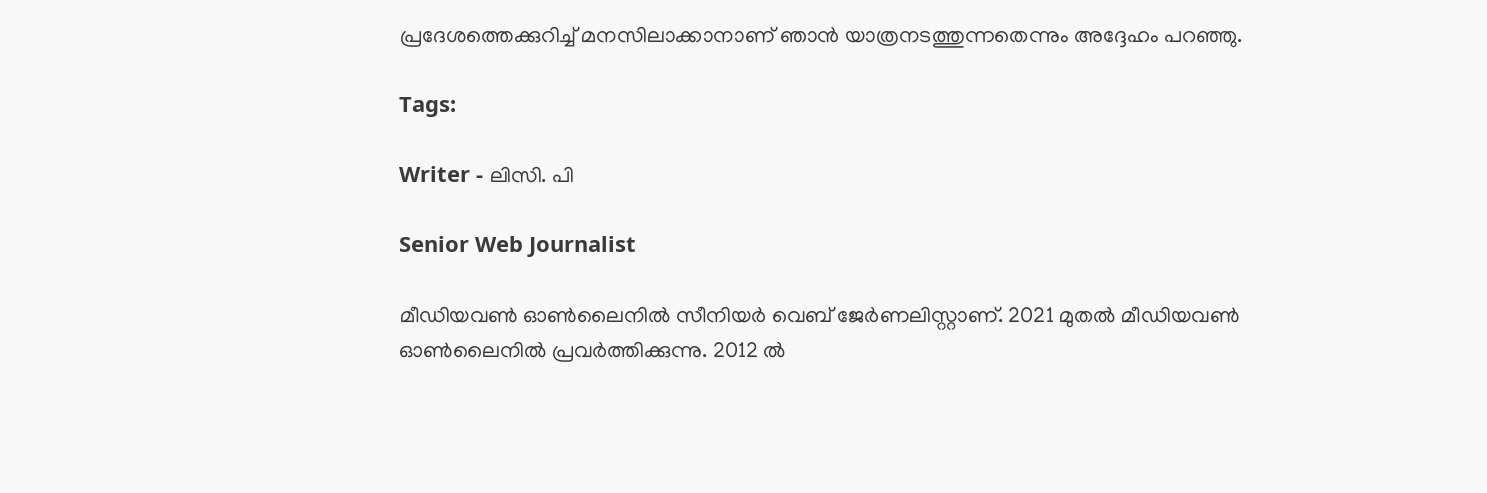പ്രദേശത്തെക്കുറിച്ച് മനസിലാക്കാനാണ് ഞാൻ യാത്രനടത്തുന്നതെന്നും അദ്ദേഹം പറഞ്ഞു.

Tags:

Writer - ലിസി. പി

Senior Web Journalist

മീഡിയവൺ ഓൺലൈനിൽ സീനിയർ വെബ് ജേർണലിസ്റ്റാണ്. 2021 മുതൽ മീഡിയവൺ ഓൺലൈനിൽ പ്രവർത്തിക്കുന്നു. 2012 ല്‍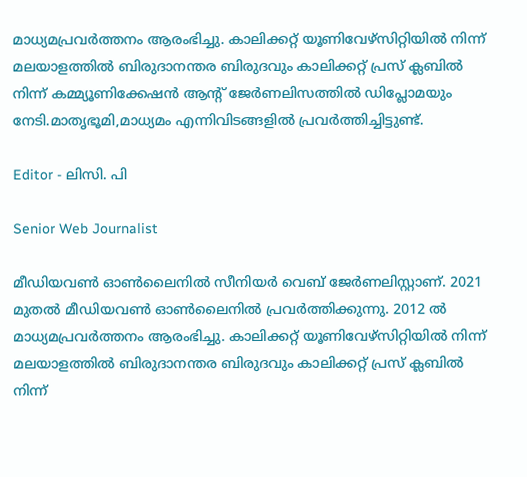മാധ്യമപ്രവര്‍ത്തനം ആരംഭിച്ചു. കാലിക്കറ്റ് യൂണിവേഴ്‌സിറ്റിയിൽ നിന്ന് മലയാളത്തിൽ ബിരുദാനന്തര ബിരുദവും കാലിക്കറ്റ് പ്രസ് ക്ലബിൽ നിന്ന് കമ്മ്യൂണിക്കേഷൻ ആന്റ് ജേർണലിസത്തിൽ ഡിപ്ലോമയും നേടി.മാതൃഭൂമി,മാധ്യമം എന്നിവിടങ്ങളിൽ പ്രവർത്തിച്ചിട്ടുണ്ട്.

Editor - ലിസി. പി

Senior Web Journalist

മീഡിയവൺ ഓൺലൈനിൽ സീനിയർ വെബ് ജേർണലിസ്റ്റാണ്. 2021 മുതൽ മീഡിയവൺ ഓൺലൈനിൽ പ്രവർത്തിക്കുന്നു. 2012 ല്‍ മാധ്യമപ്രവര്‍ത്തനം ആരംഭിച്ചു. കാലിക്കറ്റ് യൂണിവേഴ്‌സിറ്റിയിൽ നിന്ന് മലയാളത്തിൽ ബിരുദാനന്തര ബിരുദവും കാലിക്കറ്റ് പ്രസ് ക്ലബിൽ നിന്ന്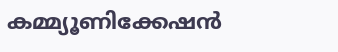കമ്മ്യൂണിക്കേഷൻ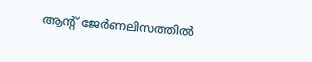ആന്റ് ജേർണലിസത്തിൽ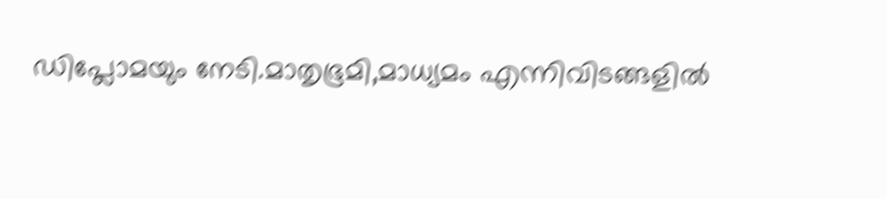ഡിപ്ലോമയും നേടി.മാതൃഭൂമി,മാധ്യമം എന്നിവിടങ്ങളിൽ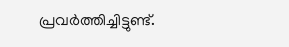പ്രവർത്തിച്ചിട്ടുണ്ട്.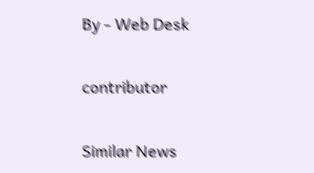By - Web Desk

contributor

Similar News